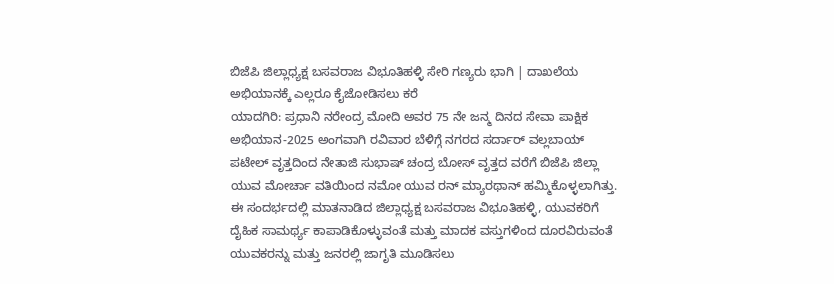ಬಿಜೆಪಿ ಜಿಲ್ಲಾಧ್ಯಕ್ಷ ಬಸವರಾಜ ವಿಭೂತಿಹಳ್ಳಿ ಸೇರಿ ಗಣ್ಯರು ಭಾಗಿ | ದಾಖಲೆಯ ಅಭಿಯಾನಕ್ಕೆ ಎಲ್ಲರೂ ಕೈಜೋಡಿಸಲು ಕರೆ
ಯಾದಗಿರಿ: ಪ್ರಧಾನಿ ನರೇಂದ್ರ ಮೋದಿ ಅವರ 75 ನೇ ಜನ್ಮ ದಿನದ ಸೇವಾ ಪಾಕ್ಷಿಕ ಅಭಿಯಾನ-2025 ಅಂಗವಾಗಿ ರವಿವಾರ ಬೆಳಿಗ್ಗೆ ನಗರದ ಸರ್ದಾರ್ ವಲ್ಲಬಾಯ್ ಪಟೇಲ್ ವೃತ್ತದಿಂದ ನೇತಾಜಿ ಸುಭಾಷ್ ಚಂದ್ರ ಬೋಸ್ ವೃತ್ತದ ವರೆಗೆ ಬಿಜೆಪಿ ಜಿಲ್ಲಾ ಯುವ ಮೋರ್ಚಾ ವತಿಯಿಂದ ನಮೋ ಯುವ ರನ್ ಮ್ಯಾರಥಾನ್ ಹಮ್ಮಿಕೊಳ್ಳಲಾಗಿತ್ತು.
ಈ ಸಂದರ್ಭದಲ್ಲಿ ಮಾತನಾಡಿದ ಜಿಲ್ಲಾಧ್ಯಕ್ಷ ಬಸವರಾಜ ವಿಭೂತಿಹಳ್ಳಿ, ಯುವಕರಿಗೆ ದೈಹಿಕ ಸಾಮರ್ಥ್ಯ ಕಾಪಾಡಿಕೊಳ್ಳುವಂತೆ ಮತ್ತು ಮಾದಕ ವಸ್ತುಗಳಿಂದ ದೂರವಿರುವಂತೆ ಯುವಕರನ್ನು ಮತ್ತು ಜನರಲ್ಲಿ ಜಾಗೃತಿ ಮೂಡಿಸಲು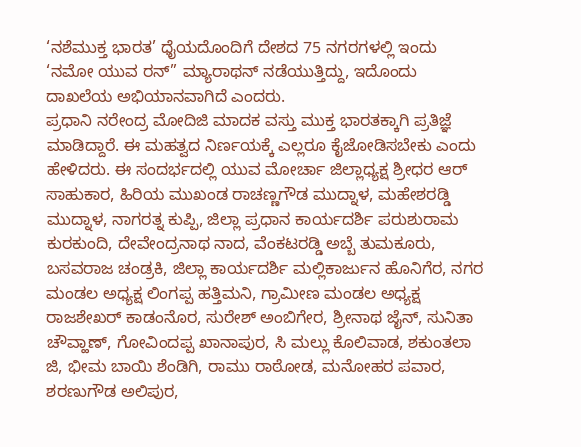‘ನಶೆಮುಕ್ತ ಭಾರತ’ ಧೈಯದೊಂದಿಗೆ ದೇಶದ 75 ನಗರಗಳಲ್ಲಿ ಇಂದು ‘ನಮೋ ಯುವ ರನ್” ಮ್ಯಾರಾಥನ್ ನಡೆಯುತ್ತಿದ್ದು, ಇದೊಂದು ದಾಖಲೆಯ ಅಭಿಯಾನವಾಗಿದೆ ಎಂದರು.
ಪ್ರಧಾನಿ ನರೇಂದ್ರ ಮೋದಿಜಿ ಮಾದಕ ವಸ್ತು ಮುಕ್ತ ಭಾರತಕ್ಕಾಗಿ ಪ್ರತಿಜ್ಞೆ ಮಾಡಿದ್ದಾರೆ. ಈ ಮಹತ್ವದ ನಿರ್ಣಯಕ್ಕೆ ಎಲ್ಲರೂ ಕೈಜೋಡಿಸಬೇಕು ಎಂದು ಹೇಳಿದರು. ಈ ಸಂದರ್ಭದಲ್ಲಿ ಯುವ ಮೋರ್ಚಾ ಜಿಲ್ಲಾಧ್ಯಕ್ಷ ಶ್ರೀಧರ ಆರ್ ಸಾಹುಕಾರ, ಹಿರಿಯ ಮುಖಂಡ ರಾಚಣ್ಣಗೌಡ ಮುದ್ನಾಳ, ಮಹೇಶರಡ್ಡಿ ಮುದ್ನಾಳ, ನಾಗರತ್ನ ಕುಪ್ಪಿ, ಜಿಲ್ಲಾ ಪ್ರಧಾನ ಕಾರ್ಯದರ್ಶಿ ಪರುಶುರಾಮ ಕುರಕುಂದಿ, ದೇವೇಂದ್ರನಾಥ ನಾದ, ವೆಂಕಟರಡ್ಡಿ ಅಬ್ಬೆ ತುಮಕೂರು, ಬಸವರಾಜ ಚಂಡ್ರಕಿ, ಜಿಲ್ಲಾ ಕಾರ್ಯದರ್ಶಿ ಮಲ್ಲಿಕಾರ್ಜುನ ಹೊನಿಗೆರ, ನಗರ ಮಂಡಲ ಅಧ್ಯಕ್ಷ ಲಿಂಗಪ್ಪ ಹತ್ತಿಮನಿ, ಗ್ರಾಮೀಣ ಮಂಡಲ ಅಧ್ಯಕ್ಷ ರಾಜಶೇಖರ್ ಕಾಡಂನೊರ, ಸುರೇಶ್ ಅಂಬಿಗೇರ, ಶ್ರೀನಾಥ ಜೈನ್, ಸುನಿತಾ ಚೌವ್ಹಾಣ್, ಗೋವಿಂದಪ್ಪ ಖಾನಾಪುರ, ಸಿ ಮಲ್ಲು ಕೊಲಿವಾಡ, ಶಕುಂತಲಾ ಜಿ, ಭೀಮ ಬಾಯಿ ಶೆಂಡಿಗಿ, ರಾಮು ರಾಠೋಡ, ಮನೋಹರ ಪವಾರ, ಶರಣುಗೌಡ ಅಲಿಪುರ,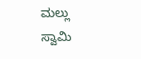ಮಲ್ಲು ಸ್ವಾಮಿ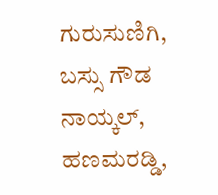ಗುರುಸುಣಿಗಿ, ಬಸ್ಸು ಗೌಡ ನಾಯ್ಕಲ್, ಹಣಮರಡ್ಡಿ,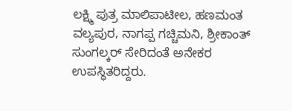ಲಕ್ಷ್ಮಿ ಪುತ್ರ ಮಾಲಿಪಾಟೀಲ, ಹಣಮಂತ ವಲ್ಯಪುರ, ನಾಗಪ್ಪ ಗಚ್ಚಿಮನಿ, ಶ್ರೀಕಾಂತ್ ಸುಂಗಲ್ಕರ್ ಸೇರಿದಂತೆ ಅನೇಕರ ಉಪಸ್ಥಿತರಿದ್ದರು.